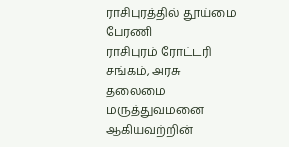ராசிபுரத்தில் தூய்மை பேரணி
ராசிபுரம் ரோட்டரி சங்கம், அரசு தலைமை மருத்துவமனை ஆகியவற்றின்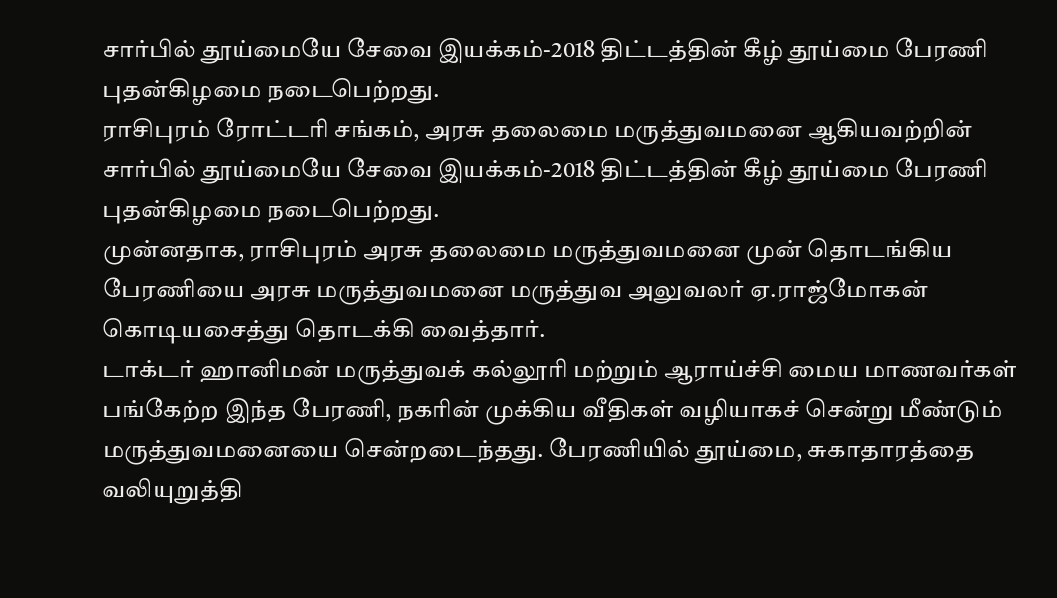சார்பில் தூய்மையே சேவை இயக்கம்-2018 திட்டத்தின் கீழ் தூய்மை பேரணி புதன்கிழமை நடைபெற்றது.
ராசிபுரம் ரோட்டரி சங்கம், அரசு தலைமை மருத்துவமனை ஆகியவற்றின் சார்பில் தூய்மையே சேவை இயக்கம்-2018 திட்டத்தின் கீழ் தூய்மை பேரணி புதன்கிழமை நடைபெற்றது.
முன்னதாக, ராசிபுரம் அரசு தலைமை மருத்துவமனை முன் தொடங்கிய பேரணியை அரசு மருத்துவமனை மருத்துவ அலுவலர் ஏ.ராஜ்மோகன் கொடியசைத்து தொடக்கி வைத்தார்.
டாக்டர் ஹானிமன் மருத்துவக் கல்லூரி மற்றும் ஆராய்ச்சி மைய மாணவர்கள் பங்கேற்ற இந்த பேரணி, நகரின் முக்கிய வீதிகள் வழியாகச் சென்று மீண்டும் மருத்துவமனையை சென்றடைந்தது. பேரணியில் தூய்மை, சுகாதாரத்தை வலியுறுத்தி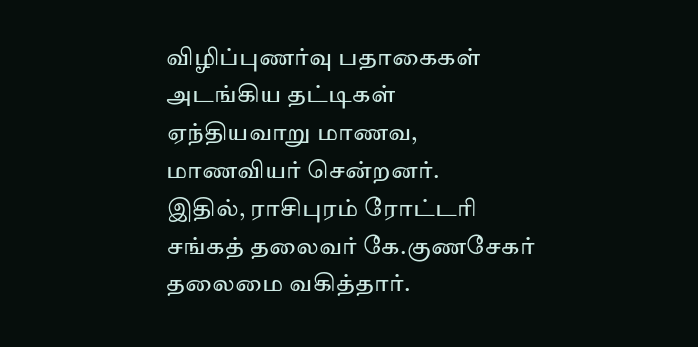விழிப்புணர்வு பதாகைகள் அடங்கிய தட்டிகள் ஏந்தியவாறு மாணவ, மாணவியர் சென்றனர்.
இதில், ராசிபுரம் ரோட்டரி சங்கத் தலைவர் கே.குணசேகர் தலைமை வகித்தார்.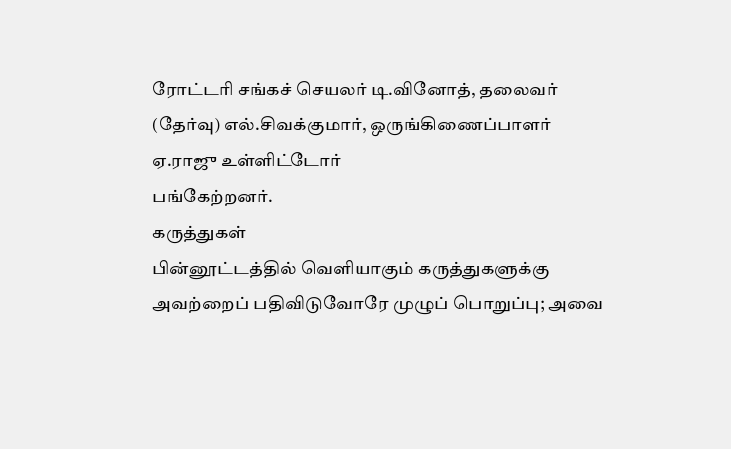ரோட்டரி சங்கச் செயலர் டி.வினோத், தலைவர் (தேர்வு) எல்.சிவக்குமார், ஒருங்கிணைப்பாளர் ஏ.ராஜு உள்ளிட்டோர்
பங்கேற்றனர்.
கருத்துகள்
பின்னூட்டத்தில் வெளியாகும் கருத்துகளுக்கு அவற்றைப் பதிவிடுவோரே முழுப் பொறுப்பு; அவை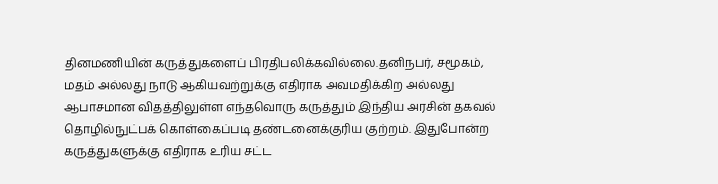தினமணியின் கருத்துகளைப் பிரதிபலிக்கவில்லை.தனிநபர், சமூகம், மதம் அல்லது நாடு ஆகியவற்றுக்கு எதிராக அவமதிக்கிற அல்லது ஆபாசமான விதத்திலுள்ள எந்தவொரு கருத்தும் இந்திய அரசின் தகவல் தொழில்நுட்பக் கொள்கைப்படி தண்டனைக்குரிய குற்றம். இதுபோன்ற கருத்துகளுக்கு எதிராக உரிய சட்ட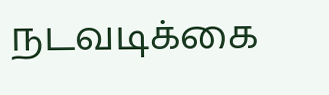நடவடிக்கை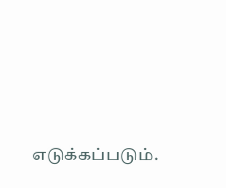எடுக்கப்படும்.